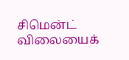சிமென்ட் விலையைக்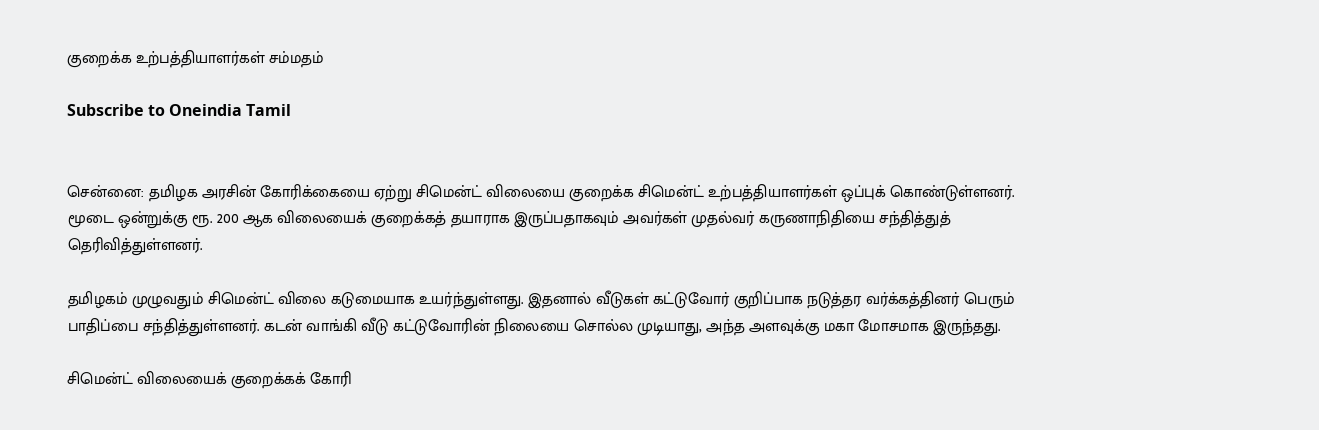குறைக்க உற்பத்தியாளர்கள் சம்மதம்

Subscribe to Oneindia Tamil


சென்னை: தமிழக அரசின் கோரிக்கையை ஏற்று சிமென்ட் விலையை குறைக்க சிமென்ட் உற்பத்தியாளர்கள் ஒப்புக் கொண்டுள்ளனர். மூடை ஒன்றுக்கு ரூ. 200 ஆக விலையைக் குறைக்கத் தயாராக இருப்பதாகவும் அவர்கள் முதல்வர் கருணாநிதியை சந்தித்துத் தெரிவித்துள்ளனர்.

தமிழகம் முழுவதும் சிமென்ட் விலை கடுமையாக உயர்ந்துள்ளது. இதனால் வீடுகள் கட்டுவோர் குறிப்பாக நடுத்தர வர்க்கத்தினர் பெரும் பாதிப்பை சந்தித்துள்ளனர். கடன் வாங்கி வீடு கட்டுவோரின் நிலையை சொல்ல முடியாது, அந்த அளவுக்கு மகா மோசமாக இருந்தது.

சிமென்ட் விலையைக் குறைக்கக் கோரி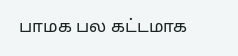பாமக பல கட்டமாக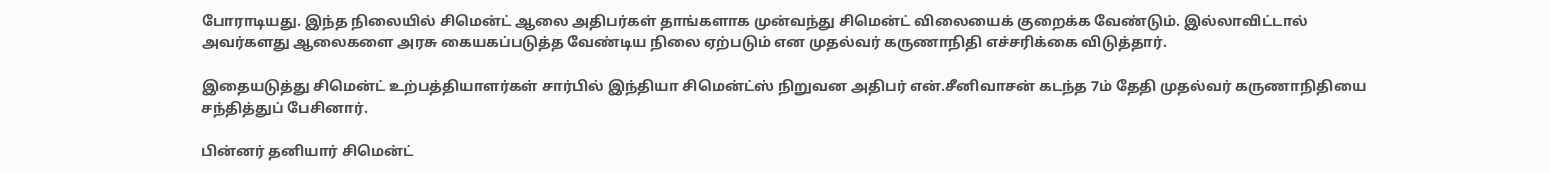போராடியது. இந்த நிலையில் சிமென்ட் ஆலை அதிபர்கள் தாங்களாக முன்வந்து சிமென்ட் விலையைக் குறைக்க வேண்டும். இல்லாவிட்டால் அவர்களது ஆலைகளை அரசு கையகப்படுத்த வேண்டிய நிலை ஏற்படும் என முதல்வர் கருணாநிதி எச்சரிக்கை விடுத்தார்.

இதையடுத்து சிமென்ட் உற்பத்தியாளர்கள் சார்பில் இந்தியா சிமென்ட்ஸ் நிறுவன அதிபர் என்.சீனிவாசன் கடந்த 7ம் தேதி முதல்வர் கருணாநிதியை சந்தித்துப் பேசினார்.

பின்னர் தனியார் சிமென்ட்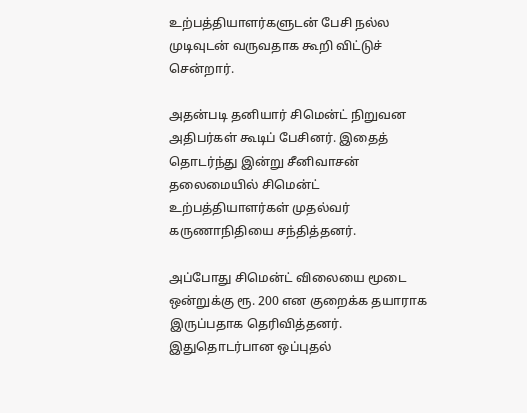உற்பத்தியாளர்களுடன் பேசி நல்ல முடிவுடன் வருவதாக கூறி விட்டுச் சென்றார்.

அதன்படி தனியார் சிமென்ட் நிறுவன அதிபர்கள் கூடிப் பேசினர். இதைத் தொடர்ந்து இன்று சீனிவாசன் தலைமையில் சிமென்ட் உற்பத்தியாளர்கள் முதல்வர் கருணாநிதியை சந்தித்தனர்.

அப்போது சிமென்ட் விலையை மூடை ஒன்றுக்கு ரூ. 200 என குறைக்க தயாராக இருப்பதாக தெரிவித்தனர். இதுதொடர்பான ஒப்புதல்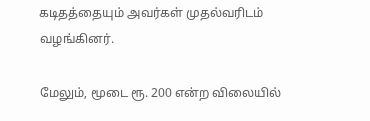கடிதத்தையும் அவர்கள் முதல்வரிடம் வழங்கினர்.

மேலும், மூடை ரூ. 200 என்ற விலையில்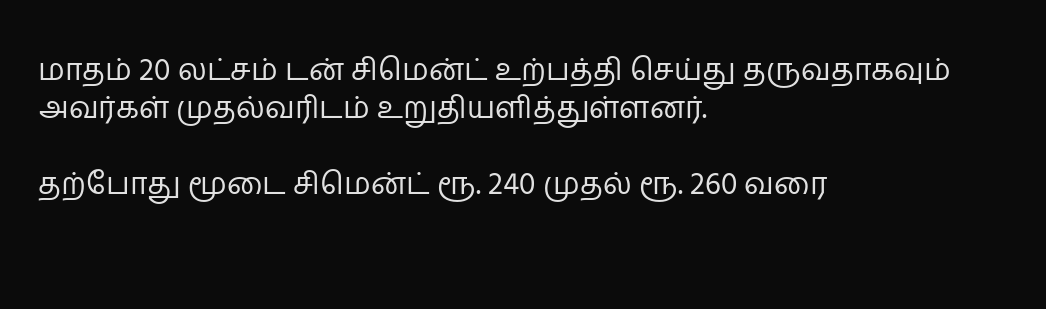மாதம் 20 லட்சம் டன் சிமென்ட் உற்பத்தி செய்து தருவதாகவும் அவர்கள் முதல்வரிடம் உறுதியளித்துள்ளனர்.

தற்போது மூடை சிமென்ட் ரூ. 240 முதல் ரூ. 260 வரை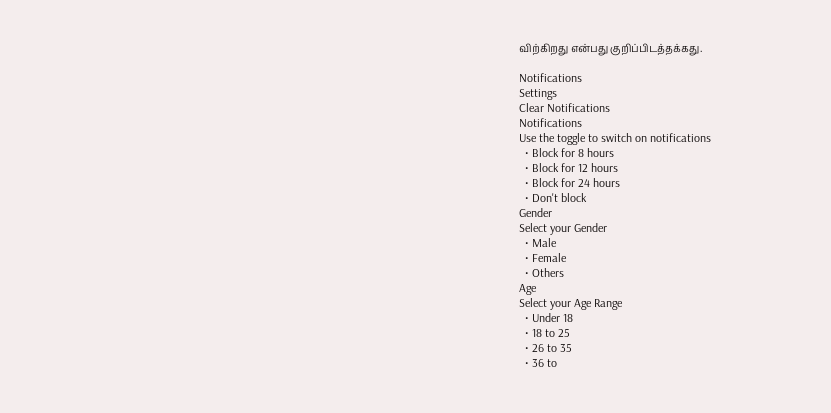விற்கிறது என்பது குறிப்பிடத்தக்கது.

Notifications
Settings
Clear Notifications
Notifications
Use the toggle to switch on notifications
  • Block for 8 hours
  • Block for 12 hours
  • Block for 24 hours
  • Don't block
Gender
Select your Gender
  • Male
  • Female
  • Others
Age
Select your Age Range
  • Under 18
  • 18 to 25
  • 26 to 35
  • 36 to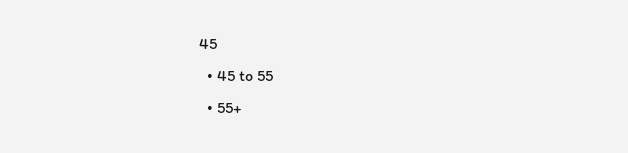45
  • 45 to 55
  • 55+